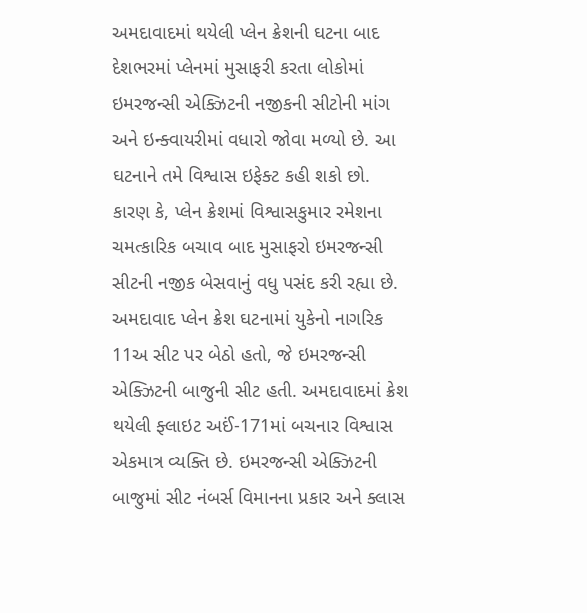અમદાવાદમાં થયેલી પ્લેન ક્રેશની ઘટના બાદ દેશભરમાં પ્લેનમાં મુસાફરી કરતા લોકોમાં ઇમરજન્સી એક્ઝિટની નજીકની સીટોની માંગ અને ઇન્ક્વાયરીમાં વધારો જોવા મળ્યો છે. આ ઘટનાને તમે વિશ્વાસ ઇફેક્ટ કહી શકો છો. કારણ કે, પ્લેન ક્રેશમાં વિશ્વાસકુમાર રમેશના ચમત્કારિક બચાવ બાદ મુસાફરો ઇમરજન્સી સીટની નજીક બેસવાનું વધુ પસંદ કરી રહ્યા છે. અમદાવાદ પ્લેન ક્રેશ ઘટનામાં યુકેનો નાગરિક 11અ સીટ પર બેઠો હતો, જે ઇમરજન્સી એક્ઝિટની બાજુની સીટ હતી. અમદાવાદમાં ક્રેશ થયેલી ફ્લાઇટ અઈં-171માં બચનાર વિશ્વાસ એકમાત્ર વ્યક્તિ છે. ઇમરજન્સી એક્ઝિટની બાજુમાં સીટ નંબર્સ વિમાનના પ્રકાર અને ક્લાસ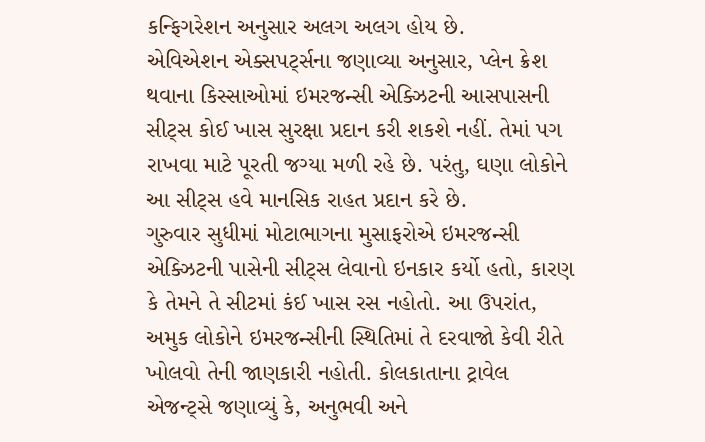કન્ફિગરેશન અનુસાર અલગ અલગ હોય છે.
એવિએશન એક્સપર્ટ્સના જણાવ્યા અનુસાર, પ્લેન ક્રેશ થવાના કિસ્સાઓમાં ઇમરજન્સી એક્ઝિટની આસપાસની સીટ્સ કોઈ ખાસ સુરક્ષા પ્રદાન કરી શકશે નહીં. તેમાં પગ રાખવા માટે પૂરતી જગ્યા મળી રહે છે. પરંતુ, ઘણા લોકોને આ સીટ્સ હવે માનસિક રાહત પ્રદાન કરે છે.
ગુરુવાર સુધીમાં મોટાભાગના મુસાફરોએ ઇમરજન્સી એક્ઝિટની પાસેની સીટ્સ લેવાનો ઇનકાર કર્યો હતો, કારણ કે તેમને તે સીટમાં કંઈ ખાસ રસ નહોતો. આ ઉપરાંત, અમુક લોકોને ઇમરજન્સીની સ્થિતિમાં તે દરવાજો કેવી રીતે ખોલવો તેની જાણકારી નહોતી. કોલકાતાના ટ્રાવેલ એજન્ટ્સે જણાવ્યું કે, અનુભવી અને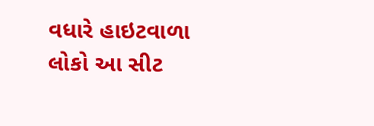વધારે હાઇટવાળા લોકો આ સીટ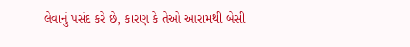લેવાનું પસંદ કરે છે, કારણ કે તેઓ આરામથી બેસી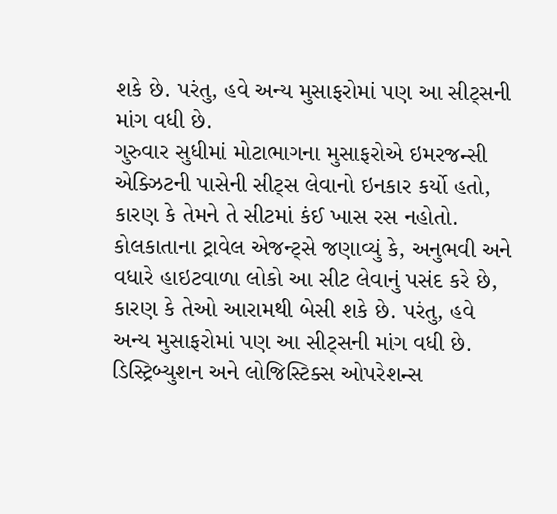શકે છે. પરંતુ, હવે અન્ય મુસાફરોમાં પણ આ સીટ્સની માંગ વધી છે.
ગુરુવાર સુધીમાં મોટાભાગના મુસાફરોએ ઇમરજન્સી એક્ઝિટની પાસેની સીટ્સ લેવાનો ઇનકાર કર્યો હતો, કારણ કે તેમને તે સીટમાં કંઈ ખાસ રસ નહોતો. કોલકાતાના ટ્રાવેલ એજન્ટ્સે જણાવ્યું કે, અનુભવી અને વધારે હાઇટવાળા લોકો આ સીટ લેવાનું પસંદ કરે છે, કારણ કે તેઓ આરામથી બેસી શકે છે. પરંતુ, હવે અન્ય મુસાફરોમાં પણ આ સીટ્સની માંગ વધી છે.
ડિસ્ટ્રિબ્યુશન અને લોજિસ્ટિક્સ ઓપરેશન્સ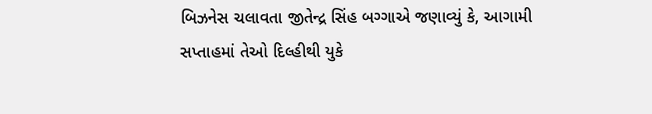બિઝનેસ ચલાવતા જીતેન્દ્ર સિંહ બગ્ગાએ જણાવ્યું કે, આગામી સપ્તાહમાં તેઓ દિલ્હીથી યુકે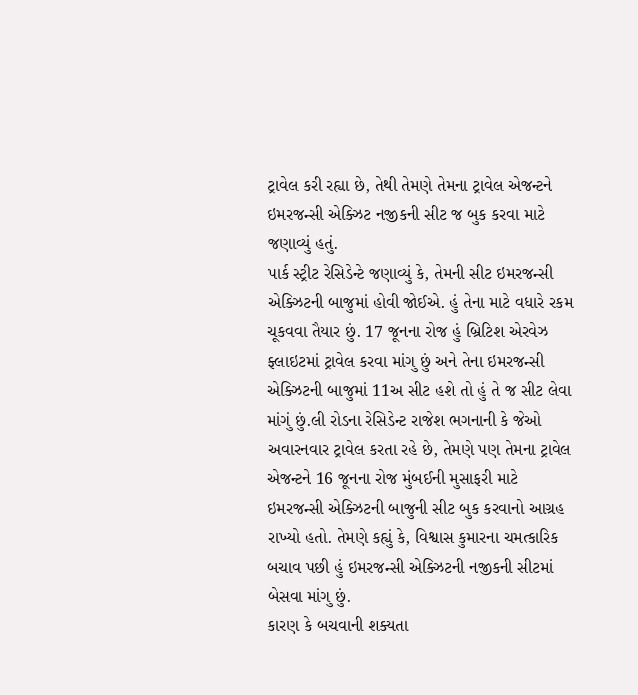ટ્રાવેલ કરી રહ્યા છે, તેથી તેમણે તેમના ટ્રાવેલ એજન્ટને ઇમરજન્સી એક્ઝિટ નજીકની સીટ જ બુક કરવા માટે જણાવ્યું હતું.
પાર્ક સ્ટ્રીટ રેસિડેન્ટે જણાવ્યું કે, તેમની સીટ ઇમરજન્સી એક્ઝિટની બાજુમાં હોવી જોઈએ. હું તેના માટે વધારે રકમ ચૂકવવા તૈયાર છું. 17 જૂનના રોજ હું બ્રિટિશ એરવેઝ ફ્લાઇટમાં ટ્રાવેલ કરવા માંગુ છું અને તેના ઇમરજન્સી એક્ઝિટની બાજુમાં 11અ સીટ હશે તો હું તે જ સીટ લેવા માંગું છું.લી રોડના રેસિડેન્ટ રાજેશ ભગનાની કે જેઓ અવારનવાર ટ્રાવેલ કરતા રહે છે, તેમણે પણ તેમના ટ્રાવેલ એજન્ટને 16 જૂનના રોજ મુંબઈની મુસાફરી માટે ઇમરજન્સી એક્ઝિટની બાજુની સીટ બુક કરવાનો આગ્રહ રાખ્યો હતો. તેમણે કહ્યું કે, વિશ્વાસ કુમારના ચમત્કારિક બચાવ પછી હું ઇમરજન્સી એક્ઝિટની નજીકની સીટમાં બેસવા માંગુ છું.
કારણ કે બચવાની શક્યતા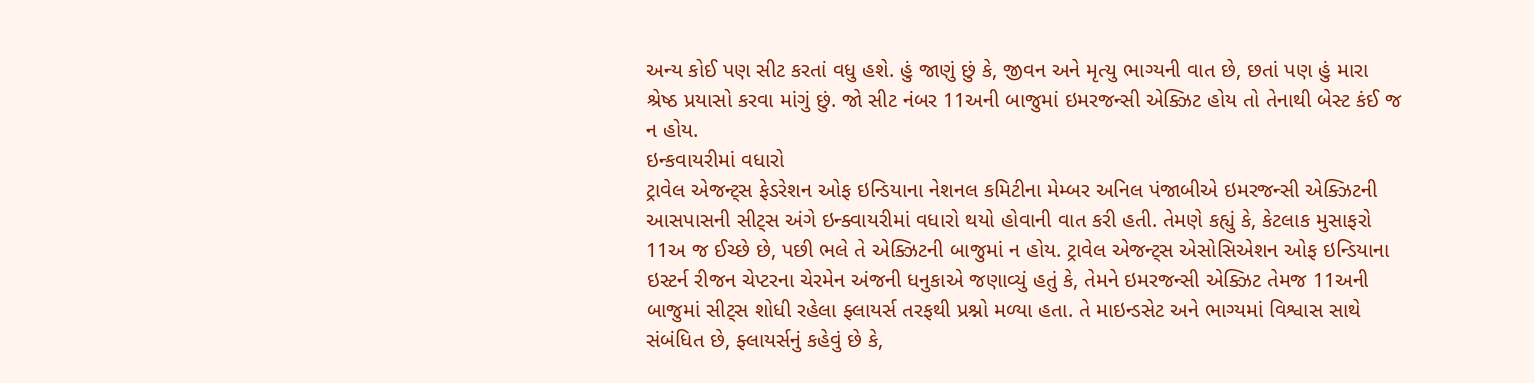અન્ય કોઈ પણ સીટ કરતાં વધુ હશે. હું જાણું છું કે, જીવન અને મૃત્યુ ભાગ્યની વાત છે, છતાં પણ હું મારા શ્રેષ્ઠ પ્રયાસો કરવા માંગું છું. જો સીટ નંબર 11અની બાજુમાં ઇમરજન્સી એક્ઝિટ હોય તો તેનાથી બેસ્ટ કંઈ જ ન હોય.
ઇન્કવાયરીમાં વધારો
ટ્રાવેલ એજન્ટ્સ ફેડરેશન ઓફ ઇન્ડિયાના નેશનલ કમિટીના મેમ્બર અનિલ પંજાબીએ ઇમરજન્સી એક્ઝિટની આસપાસની સીટ્સ અંગે ઇન્ક્વાયરીમાં વધારો થયો હોવાની વાત કરી હતી. તેમણે કહ્યું કે, કેટલાક મુસાફરો 11અ જ ઈચ્છે છે, પછી ભલે તે એક્ઝિટની બાજુમાં ન હોય. ટ્રાવેલ એજન્ટ્સ એસોસિએશન ઓફ ઇન્ડિયાના ઇસ્ટર્ન રીજન ચેપ્ટરના ચેરમેન અંજની ધનુકાએ જણાવ્યું હતું કે, તેમને ઇમરજન્સી એક્ઝિટ તેમજ 11અની બાજુમાં સીટ્સ શોધી રહેલા ફ્લાયર્સ તરફથી પ્રશ્નો મળ્યા હતા. તે માઇન્ડસેટ અને ભાગ્યમાં વિશ્વાસ સાથે સંબંધિત છે, ફ્લાયર્સનું કહેવું છે કે,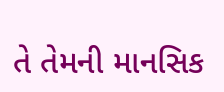તે તેમની માનસિક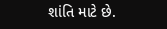શાંતિ માટે છે.